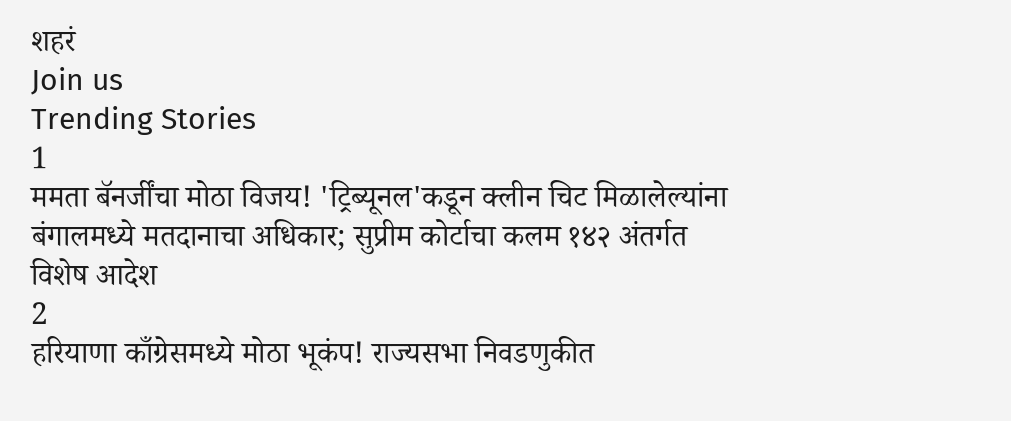शहरं
Join us
Trending Stories
1
ममता बॅनर्जींचा मोठा विजय! 'ट्रिब्यूनल'कडून क्लीन चिट मिळालेल्यांना बंगालमध्ये मतदानाचा अधिकार; सुप्रीम कोर्टाचा कलम १४२ अंतर्गत विशेष आदेश
2
हरियाणा काँग्रेसमध्ये मोठा भूकंप! राज्यसभा निवडणुकीत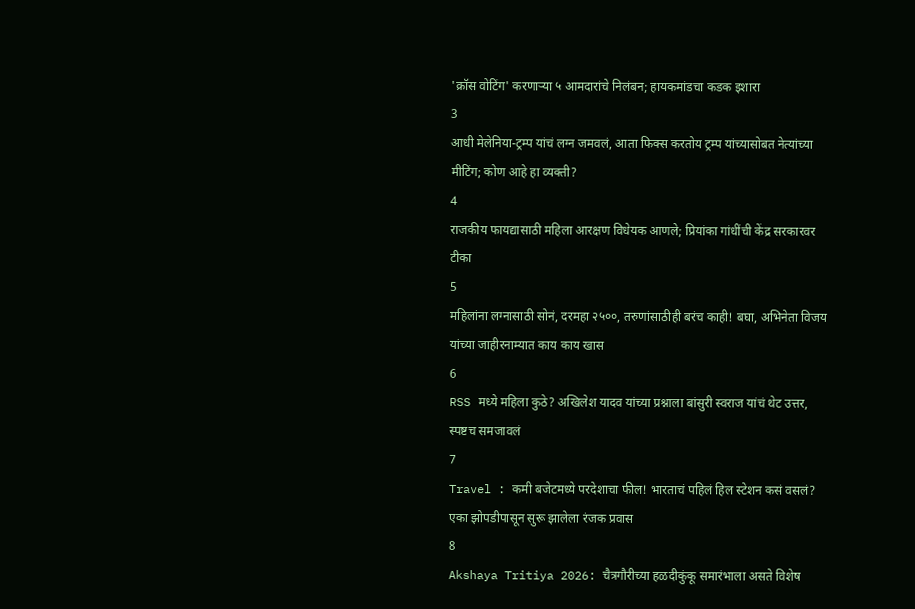'क्रॉस वोटिंग' करणाऱ्या ५ आमदारांचे निलंबन; हायकमांडचा कडक इशारा
3
आधी मेलेनिया-ट्रम्प यांचं लग्न जमवलं, आता फिक्स करतोय ट्रम्प यांच्यासोबत नेत्यांच्या मीटिंग; कोण आहे हा व्यक्ती?
4
राजकीय फायद्यासाठी महिला आरक्षण विधेयक आणले; प्रियांका गांधींची केंद्र सरकारवर टीका
5
महिलांना लग्नासाठी सोनं, दरमहा २५००, तरुणांसाठीही बरंच काही! बघा, अभिनेता विजय यांच्या जाहीरनाम्यात काय काय खास
6
RSS मध्ये महिला कुठे? अखिलेश यादव यांच्या प्रश्नाला बांसुरी स्वराज यांचं थेट उत्तर, स्पष्टच समजावलं
7
Travel : कमी बजेटमध्ये परदेशाचा फील! भारताचं पहिलं हिल स्टेशन कसं वसलं? एका झोपडीपासून सुरू झालेला रंजक प्रवास
8
Akshaya Tritiya 2026: चैत्रगौरीच्या हळदीकुंकू समारंभाला असते विशेष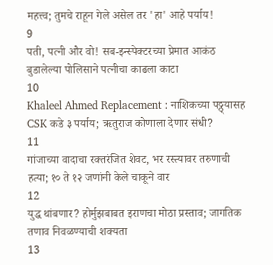महत्त्व; तुमचे राहून गेले असेल तर 'हा' आहे पर्याय!
9
पती, पत्नी और वो! सब-इन्स्पेक्टरच्या प्रेमात आकंठ बुडालेल्या पोलिसाने पत्नीचा काढला काटा
10
Khaleel Ahmed Replacement : नाशिकच्या पठ्ठ्यासह CSK कडे ३ पर्याय; ऋतुराज कोणाला देणार संधी?
11
गांजाच्या वादाचा रक्तरंजित शेवट, भर रस्त्यावर तरुणाची हत्या; १० ते १२ जणांनी केले चाकूने वार
12
युद्ध थांबणार? होर्मुझबाबत इराणचा मोठा प्रस्ताव; जागतिक तणाव निवळण्याची शक्यता
13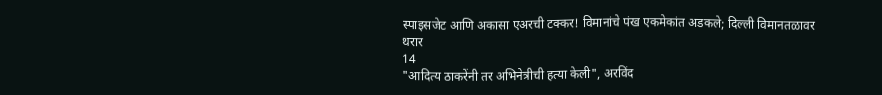स्पाइसजेट आणि अकासा एअरची टक्कर! विमानांचे पंख एकमेकांत अडकले; दिल्ली विमानतळावर थरार
14
"आदित्य ठाकरेंनी तर अभिनेत्रीची हत्या केली", अरविंद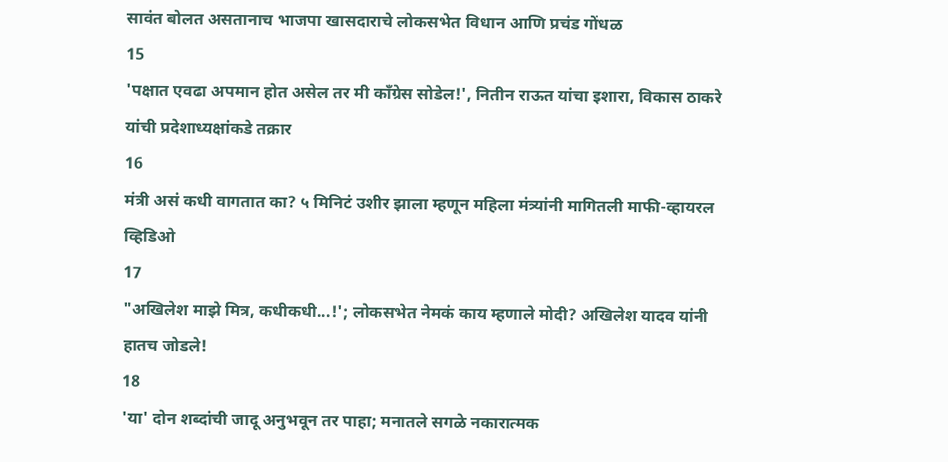सावंत बोलत असतानाच भाजपा खासदाराचे लोकसभेत विधान आणि प्रचंड गोंधळ
15
'पक्षात एवढा अपमान होत असेल तर मी काँग्रेस सोडेल!', नितीन राऊत यांचा इशारा, विकास ठाकरे यांची प्रदेशाध्यक्षांकडे तक्रार
16
मंत्री असं कधी वागतात का? ५ मिनिटं उशीर झाला म्हणून महिला मंत्र्यांनी मागितली माफी-व्हायरल व्हिडिओ
17
"अखिलेश माझे मित्र, कधीकधी...!'; लोकसभेत नेमकं काय म्हणाले मोदी? अखिलेश यादव यांनी हातच जोडले!
18
'या' दोन शब्दांची जादू अनुभवून तर पाहा; मनातले सगळे नकारात्मक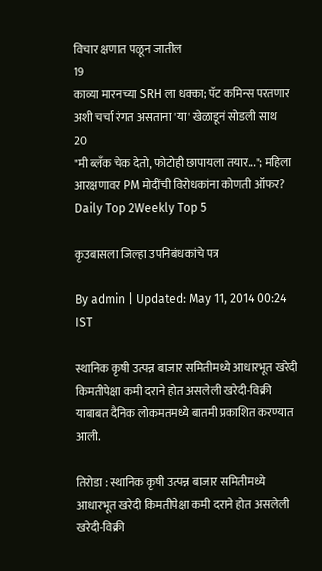विचार क्षणात पळून जातील
19
काव्या मारनच्या SRH ला धक्का; पॅट कमिन्स परतणार अशी चर्चा रंगत असताना 'या' खेळाडूनं सोडली साथ
20
"मी ब्लँक चेक देतो, फोटोही छापायला तयार..."; महिला आरक्षणावर PM मोदींची विरोधकांना कोणती ऑफर?
Daily Top 2Weekly Top 5

कृउबासला जिल्हा उपनिबंधकांचे पत्र

By admin | Updated: May 11, 2014 00:24 IST

स्थानिक कृषी उत्पन्न बाजार समितीमध्ये आधारभूत खरेदी किमतीपेक्षा कमी दराने होत असलेली खरेदी-विक्री याबाबत दैनिक लोकमतमध्ये बातमी प्रकाशित करण्यात आली.

तिरोडा : स्थानिक कृषी उत्पन्न बाजार समितीमध्ये आधारभूत खरेदी किमतीपेक्षा कमी दराने होत असलेली खरेदी-विक्री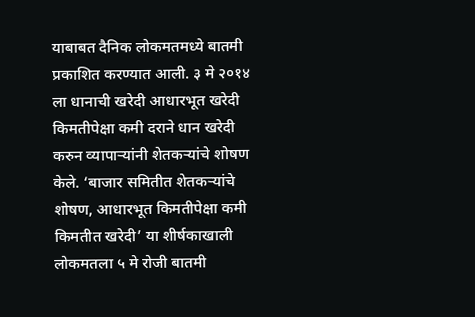याबाबत दैनिक लोकमतमध्ये बातमी प्रकाशित करण्यात आली. ३ मे २०१४ ला धानाची खरेदी आधारभूत खरेदी किमतीपेक्षा कमी दराने धान खरेदी करुन व्यापार्‍यांनी शेतकर्‍यांचे शोषण केले. ‘बाजार समितीत शेतकर्‍यांचे शोषण, आधारभूत किमतीपेक्षा कमी किमतीत खरेदी’ या शीर्षकाखाली लोकमतला ५ मे रोजी बातमी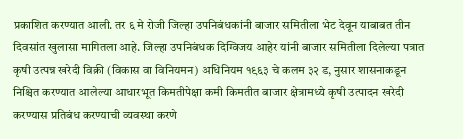प्रकाशित करण्यात आली. तर ६ मे रोजी जिल्हा उपनिबंधकांनी बाजार समितीला भेट देवून याबाबत तीन दिवसांत खुलासा मागितला आहे. जिल्हा उपनिबंधक दिग्विजय आहेर यांनी बाजार समितीला दिलेल्या पत्रात कृषी उत्पन्न खरेदी विक्री (विकास वा विनियमन) अधिनियम १९६३ चे कलम ३२ ड, नुसार शासनाकडून निश्चित करण्यात आलेल्या आधारभूत किमतीपेक्षा कमी किमतीत बाजार क्षेत्रामध्ये कृषी उत्पादन खरेदी करण्यास प्रतिबंध करण्याची व्यवस्था करणे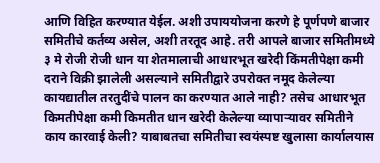आणि विहित करण्यात येईल. अशी उपाययोजना करणे हे पूर्णपणे बाजार समितीचे कर्तव्य असेल, अशी तरतूद आहे. तरी आपले बाजार समितीमध्ये ३ मे रोजी रोजी धान या शेतमालाची आधारभूत खरेदी किंमतीपेक्षा कमी दराने विक्री झालेली असल्याने समितीद्वारे उपरोक्त नमूद केलेल्या कायद्यातील तरतुदींचे पालन का करण्यात आले नाही? तसेच आधारभूत किमतीपेक्षा कमी किमतीत धान खरेदी केलेल्या व्यापार्‍यावर समितीने काय कारवाई केली? याबाबतचा समितीचा स्वयंस्पष्ट खुलासा कार्यालयास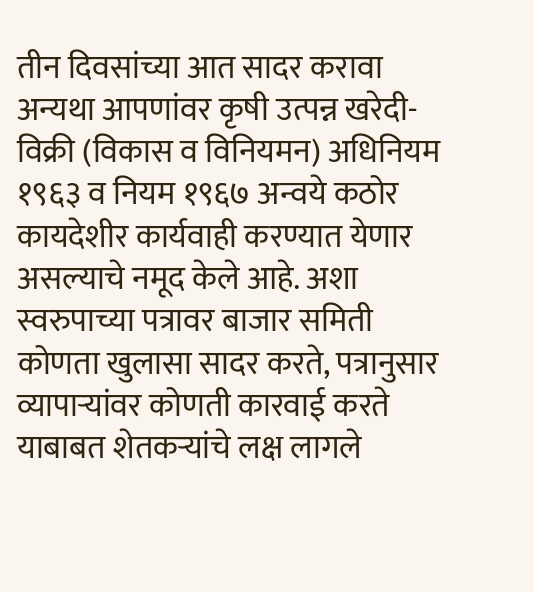तीन दिवसांच्या आत सादर करावा अन्यथा आपणांवर कृषी उत्पन्न खरेदी-विक्री (विकास व विनियमन) अधिनियम १९६३ व नियम १९६७ अन्वये कठोर कायदेशीर कार्यवाही करण्यात येणार असल्याचे नमूद केले आहे. अशा स्वरुपाच्या पत्रावर बाजार समिती कोणता खुलासा सादर करते, पत्रानुसार व्यापार्‍यांवर कोणती कारवाई करते याबाबत शेतकर्‍यांचे लक्ष लागले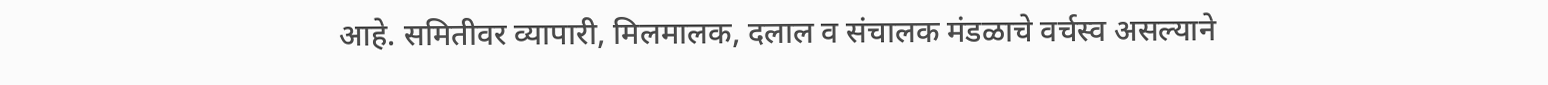आहे. समितीवर व्यापारी, मिलमालक, दलाल व संचालक मंडळाचे वर्चस्व असल्याने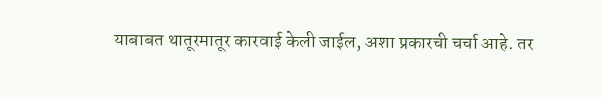याबाबत थातूरमातूर कारवाई केली जाईल, अशा प्रकारची चर्चा आहे. तर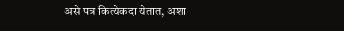असे पत्र कित्येकदा येतात, अशा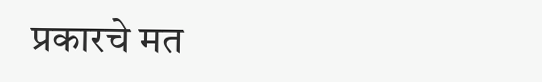प्रकारचे मत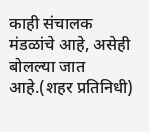काही संचालक मंडळांचे आहे, असेही बोलल्या जात आहे.(शहर प्रतिनिधी)